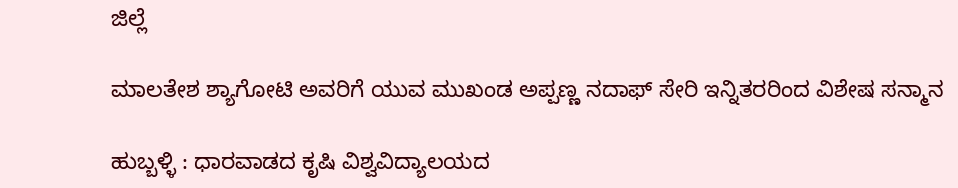ಜಿಲ್ಲೆ

ಮಾಲತೇಶ ಶ್ಯಾಗೋಟಿ ಅವರಿಗೆ ಯುವ ಮುಖಂಡ ಅಪ್ಪಣ್ಣ ನದಾಫ್ ಸೇರಿ ಇನ್ನಿತರರಿಂದ ವಿಶೇಷ ಸನ್ಮಾನ

ಹುಬ್ಬಳ್ಳಿ : ಧಾರವಾಡದ ಕೃಷಿ ವಿಶ್ವವಿದ್ಯಾಲಯದ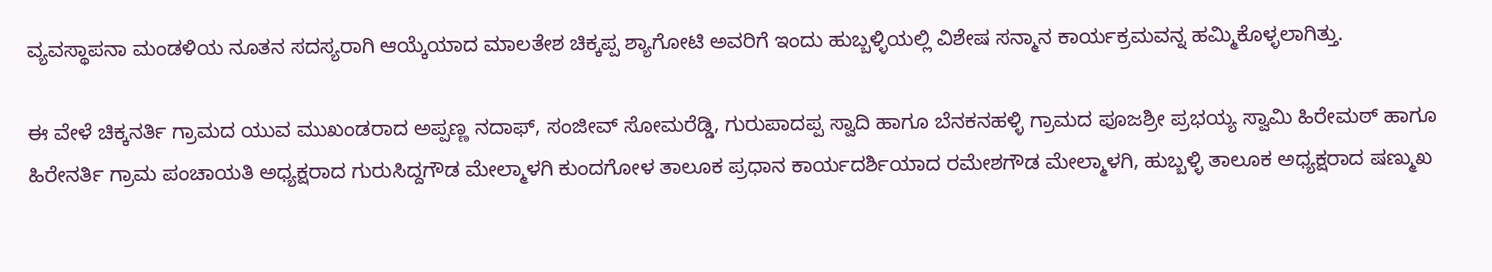ವ್ಯವಸ್ಥಾಪನಾ ಮಂಡಳಿಯ ನೂತನ ಸದಸ್ಯರಾಗಿ ಆಯ್ಕೆಯಾದ ಮಾಲತೇಶ ಚಿಕ್ಕಪ್ಪ ಶ್ಯಾಗೋಟಿ ಅವರಿಗೆ ಇಂದು ಹುಬ್ಬಳ್ಳಿಯಲ್ಲಿ ವಿಶೇಷ ಸನ್ಮಾನ ಕಾರ್ಯಕ್ರಮವನ್ನ ಹಮ್ಮಿಕೊಳ್ಳಲಾಗಿತ್ತು.

ಈ ವೇಳೆ ಚಿಕ್ಕನರ್ತಿ ಗ್ರಾಮದ ಯುವ ಮುಖಂಡರಾದ ಅಪ್ಪಣ್ಣ ನದಾಫ್, ಸಂಜೀವ್ ಸೋಮರೆಡ್ಡಿ, ಗುರುಪಾದಪ್ಪ ಸ್ವಾದಿ ಹಾಗೂ ಬೆನಕನಹಳ್ಳಿ ಗ್ರಾಮದ ಪೂಜಶ್ರೀ ಪ್ರಭಯ್ಯ ಸ್ವಾಮಿ ಹಿರೇಮಠ್ ಹಾಗೂ ಹಿರೇನರ್ತಿ ಗ್ರಾಮ ಪಂಚಾಯತಿ ಅಧ್ಯಕ್ಷರಾದ ಗುರುಸಿದ್ದಗೌಡ ಮೇಲ್ಮಾಳಗಿ ಕುಂದಗೋಳ ತಾಲೂಕ ಪ್ರಧಾನ ಕಾರ್ಯದರ್ಶಿಯಾದ ರಮೇಶಗೌಡ ಮೇಲ್ಮಾಳಗಿ, ಹುಬ್ಬಳ್ಳಿ ತಾಲೂಕ ಅಧ್ಯಕ್ಷರಾದ ಷಣ್ಮುಖ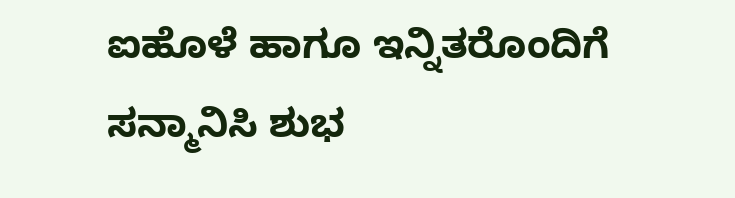ಐಹೊಳೆ ಹಾಗೂ ಇನ್ನಿತರೊಂದಿಗೆ ಸನ್ಮಾನಿಸಿ ಶುಭ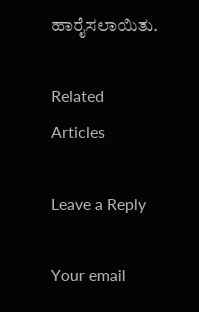ಹಾರೈಸಲಾಯಿತು.

Related Articles

Leave a Reply

Your email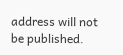address will not be published.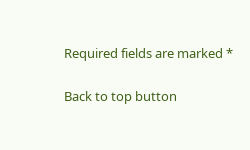Required fields are marked *

Back to top button